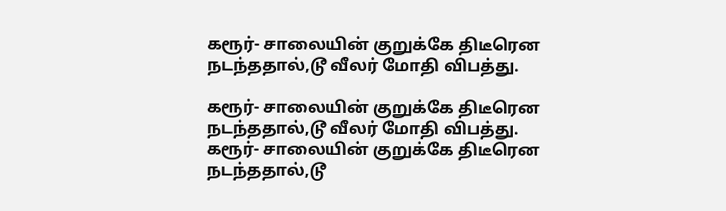கரூர்- சாலையின் குறுக்கே திடீரென நடந்ததால்,டூ வீலர் மோதி விபத்து.

கரூர்- சாலையின் குறுக்கே திடீரென நடந்ததால்,டூ வீலர் மோதி விபத்து.
கரூர்- சாலையின் குறுக்கே திடீரென நடந்ததால்,டூ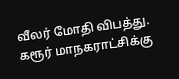வீலர் மோதி விபத்து. கரூர் மாநகராட்சிக்கு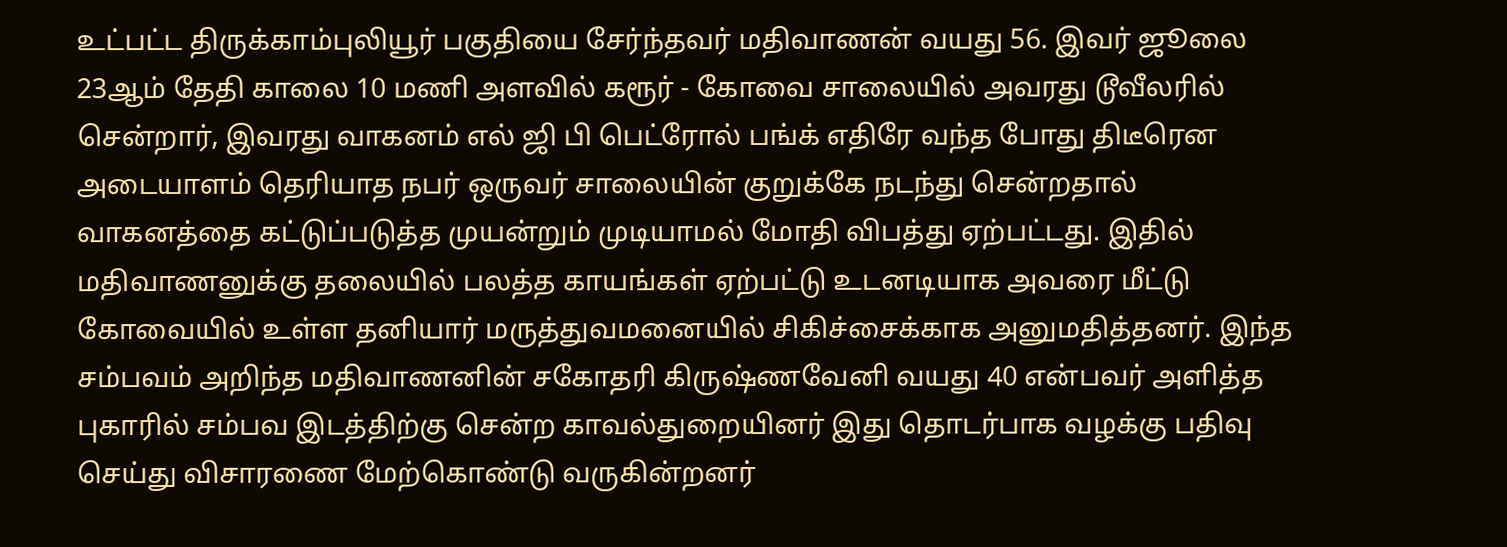உட்பட்ட திருக்காம்புலியூர் பகுதியை சேர்ந்தவர் மதிவாணன் வயது 56. இவர் ஜூலை 23ஆம் தேதி காலை 10 மணி அளவில் கரூர் - கோவை சாலையில் அவரது டூவீலரில் சென்றார், இவரது வாகனம் எல் ஜி பி பெட்ரோல் பங்க் எதிரே வந்த போது திடீரென அடையாளம் தெரியாத நபர் ஒருவர் சாலையின் குறுக்கே நடந்து சென்றதால் வாகனத்தை கட்டுப்படுத்த முயன்றும் முடியாமல் மோதி விபத்து ஏற்பட்டது. இதில் மதிவாணனுக்கு தலையில் பலத்த காயங்கள் ஏற்பட்டு உடனடியாக அவரை மீட்டு கோவையில் உள்ள தனியார் மருத்துவமனையில் சிகிச்சைக்காக அனுமதித்தனர். இந்த சம்பவம் அறிந்த மதிவாணனின் சகோதரி கிருஷ்ணவேனி வயது 40 என்பவர் அளித்த புகாரில் சம்பவ இடத்திற்கு சென்ற காவல்துறையினர் இது தொடர்பாக வழக்கு பதிவு செய்து விசாரணை மேற்கொண்டு வருகின்றனர்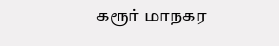கரூர் மாநகர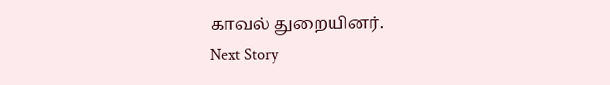காவல் துறையினர்.
Next Story